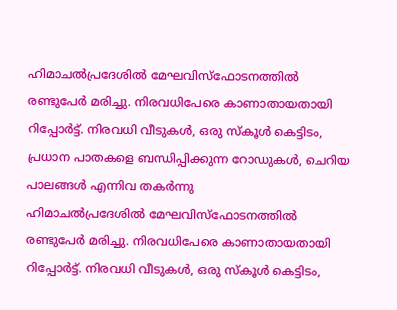ഹിമാചൽപ്രദേശിൽ മേഘവിസ്ഫോടനത്തിൽ രണ്ടുപേർ മരിച്ചു. നിരവധിപേരെ കാണാതായതായി റിപ്പോർട്ട്. നിരവധി വീടുകൾ, ഒരു സ്കൂൾ കെട്ടിടം, പ്രധാന പാതകളെ ബന്ധിപ്പിക്കുന്ന റോഡുകൾ, ചെറിയ പാലങ്ങൾ എന്നിവ തകർന്നു
ഹിമാചൽപ്രദേശിൽ മേഘവിസ്ഫോടനത്തിൽ രണ്ടുപേർ മരിച്ചു. നിരവധിപേരെ കാണാതായതായി റിപ്പോർട്ട്. നിരവധി വീടുകൾ, ഒരു സ്കൂൾ കെട്ടിടം,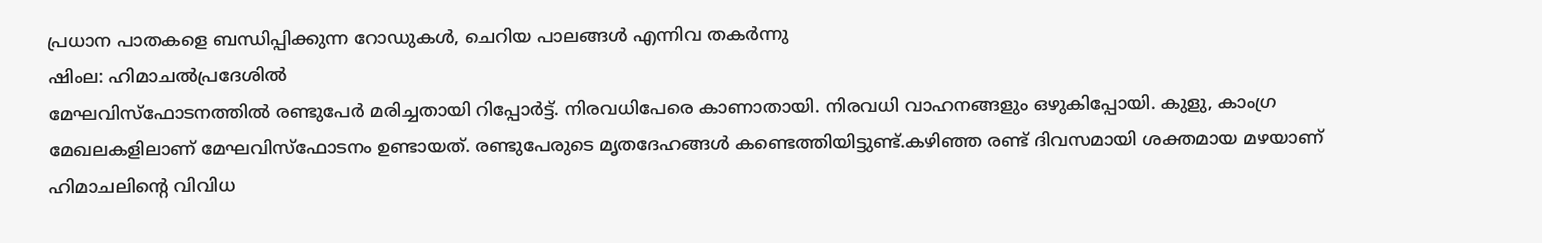പ്രധാന പാതകളെ ബന്ധിപ്പിക്കുന്ന റോഡുകൾ, ചെറിയ പാലങ്ങൾ എന്നിവ തകർന്നു
ഷിംല: ഹിമാചൽപ്രദേശിൽ
മേഘവിസ്ഫോടനത്തിൽ രണ്ടുപേർ മരിച്ചതായി റിപ്പോർട്ട്. നിരവധിപേരെ കാണാതായി. നിരവധി വാഹനങ്ങളും ഒഴുകിപ്പോയി. കുളു, കാംഗ്ര മേഖലകളിലാണ് മേഘവിസ്ഫോടനം ഉണ്ടായത്. രണ്ടുപേരുടെ മൃതദേഹങ്ങൾ കണ്ടെത്തിയിട്ടുണ്ട്.കഴിഞ്ഞ രണ്ട് ദിവസമായി ശക്തമായ മഴയാണ് ഹിമാചലിന്റെ വിവിധ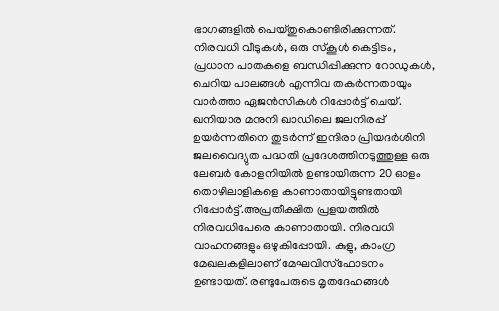ഭാഗങ്ങളിൽ പെയ്തുകൊണ്ടിരിക്കുന്നത്. നിരവധി വീടുകൾ, ഒരു സ്കൂൾ കെട്ടിടം, പ്രധാന പാതകളെ ബന്ധിപ്പിക്കുന്ന റോഡുകൾ, ചെറിയ പാലങ്ങൾ എന്നിവ തകർന്നതായും വാർത്താ ഏജൻസികൾ റിപ്പോർട്ട് ചെയ്.
ഖനിയാര മനുനി ഖാഡിലെ ജലനിരപ്പ് ഉയർന്നതിനെ തുടർന്ന് ഇന്ദിരാ പ്രിയദർശിനി ജലവൈദ്യുത പദ്ധതി പ്രദേശത്തിനടുത്തുള്ള ഒരു ലേബർ കോളനിയിൽ ഉണ്ടായിരുന്ന 20 ഓളം തൊഴിലാളികളെ കാണാതായിട്ടുണ്ടതായി റിപ്പോർട്ട്.അപ്രതീക്ഷിത പ്രളയത്തിൽ നിരവധിപേരെ കാണാതായി. നിരവധി വാഹനങ്ങളും ഒഴുകിപ്പോയി. കുളു, കാംഗ്ര മേഖലകളിലാണ് മേഘവിസ്ഫോടനം ഉണ്ടായത്. രണ്ടുപേരുടെ മൃതദേഹങ്ങൾ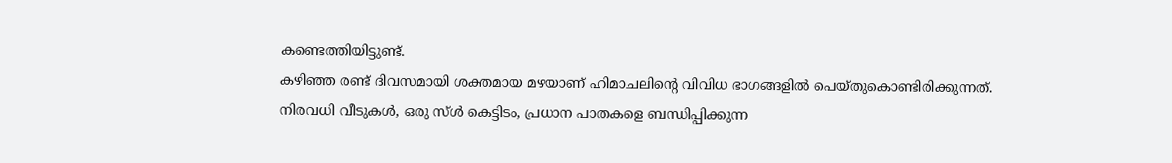കണ്ടെത്തിയിട്ടുണ്ട്.
കഴിഞ്ഞ രണ്ട് ദിവസമായി ശക്തമായ മഴയാണ് ഹിമാചലിന്റെ വിവിധ ഭാഗങ്ങളിൽ പെയ്തുകൊണ്ടിരിക്കുന്നത്.
നിരവധി വീടുകൾ, ഒരു സ്ൾ കെട്ടിടം, പ്രധാന പാതകളെ ബന്ധിപ്പിക്കുന്ന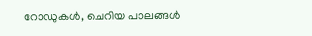റോഡുകൾ, ചെറിയ പാലങ്ങൾ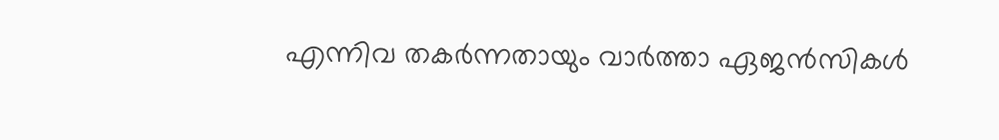എന്നിവ തകർന്നതായും വാർത്താ ഏജൻസികൾ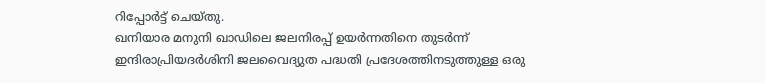റിപ്പോർട്ട് ചെയ്തു.
ഖനിയാര മനുനി ഖാഡിലെ ജലനിരപ്പ് ഉയർന്നതിനെ തുടർന്ന് ഇന്ദിരാപ്രിയദർശിനി ജലവൈദ്യുത പദ്ധതി പ്രദേശത്തിനടുത്തുള്ള ഒരു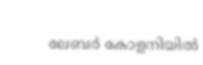ലേബർ കോളനിയിൽ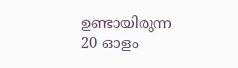ഉണ്ടായിരുന്ന 20 ഓളം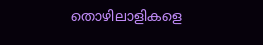തൊഴിലാളികളെ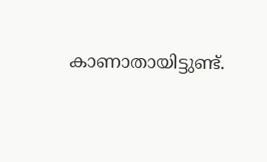കാണാതായിട്ടുണ്ട്.